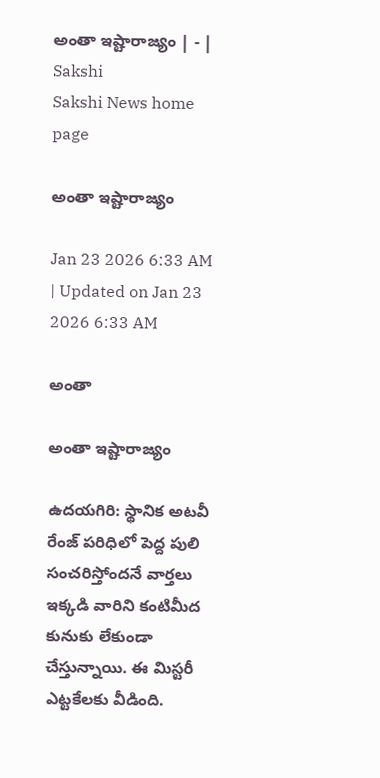అంతా ఇష్టారాజ్యం | - | Sakshi
Sakshi News home page

అంతా ఇష్టారాజ్యం

Jan 23 2026 6:33 AM | Updated on Jan 23 2026 6:33 AM

అంతా

అంతా ఇష్టారాజ్యం

ఉదయగిరి: స్థానిక అటవీ రేంజ్‌ పరిధిలో పెద్ద పులి సంచరిస్తోందనే వార్తలు ఇక్కడి వారిని కంటిమీద కునుకు లేకుండా చేస్తున్నాయి. ఈ మిస్టరీ ఎట్టకేలకు వీడింది.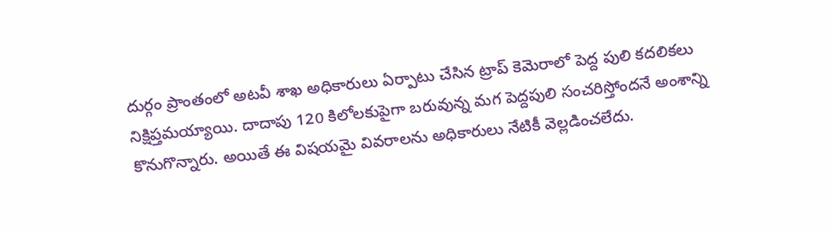దుర్గం ప్రాంతంలో అటవీ శాఖ అధికారులు ఏర్పాటు చేసిన ట్రాప్‌ కెమెరాలో పెద్ద పులి కదలికలు నిక్షిప్తమయ్యాయి. దాదాపు 120 కిలోలకుపైగా బరువున్న మగ పెద్దపులి సంచరిస్తోందనే అంశాన్ని కొనుగొన్నారు. అయితే ఈ విషయమై వివరాలను అధికారులు నేటికీ వెల్లడించలేదు.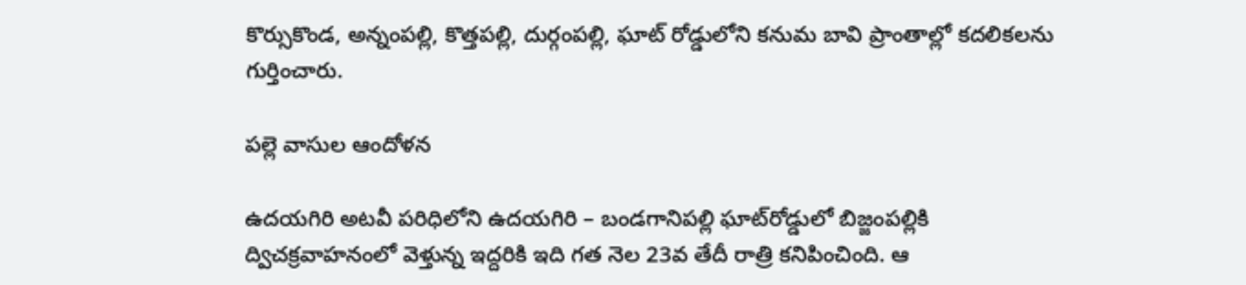కొర్సుకొండ, అన్నంపల్లి, కొత్తపల్లి, దుర్గంపల్లి, ఘాట్‌ రోడ్డులోని కనుమ బావి ప్రాంతాల్లో కదలికలను గుర్తించారు.

పల్లె వాసుల ఆందోళన

ఉదయగిరి అటవీ పరిధిలోని ఉదయగిరి – బండగానిపల్లి ఘాట్‌రోడ్డులో బిజ్జంపల్లికి ద్విచక్రవాహనంలో వెళ్తున్న ఇద్దరికి ఇది గత నెల 23వ తేదీ రాత్రి కనిపించింది. ఆ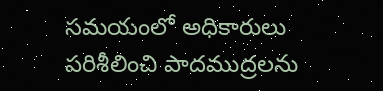సమయంలో అధికారులు పరిశీలించి పాదముద్రలను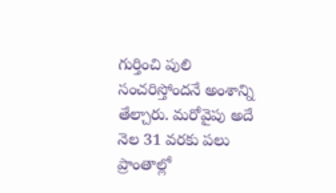గుర్తించి పులి సంచరిస్తోందనే అంశాన్ని తేల్చారు. మరోవైపు అదే నెల 31 వరకు పలు ప్రాంతాల్లో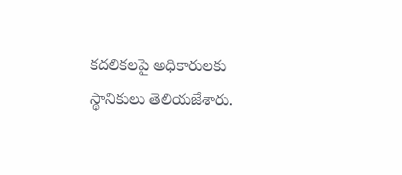కదలికలపై అధికారులకు స్థానికులు తెలియజేశారు.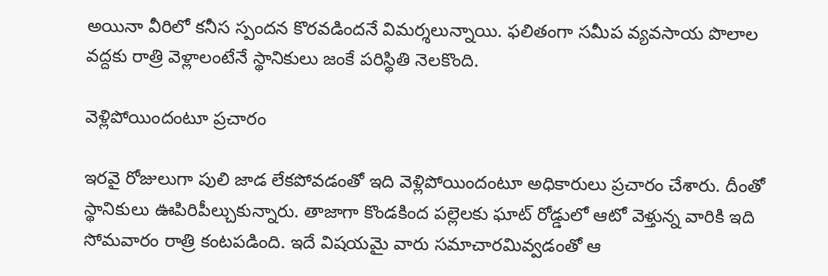అయినా వీరిలో కనీస స్పందన కొరవడిందనే విమర్శలున్నాయి. ఫలితంగా సమీప వ్యవసాయ పొలాల వద్దకు రాత్రి వెళ్లాలంటేనే స్థానికులు జంకే పరిస్థితి నెలకొంది.

వెళ్లిపోయిందంటూ ప్రచారం

ఇరవై రోజులుగా పులి జాడ లేకపోవడంతో ఇది వెళ్లిపోయిందంటూ అధికారులు ప్రచారం చేశారు. దీంతో స్థానికులు ఊపిరిపీల్చుకున్నారు. తాజాగా కొండకింద పల్లెలకు ఘాట్‌ రోడ్డులో ఆటో వెళ్తున్న వారికి ఇది సోమవారం రాత్రి కంటపడింది. ఇదే విషయమై వారు సమాచారమివ్వడంతో ఆ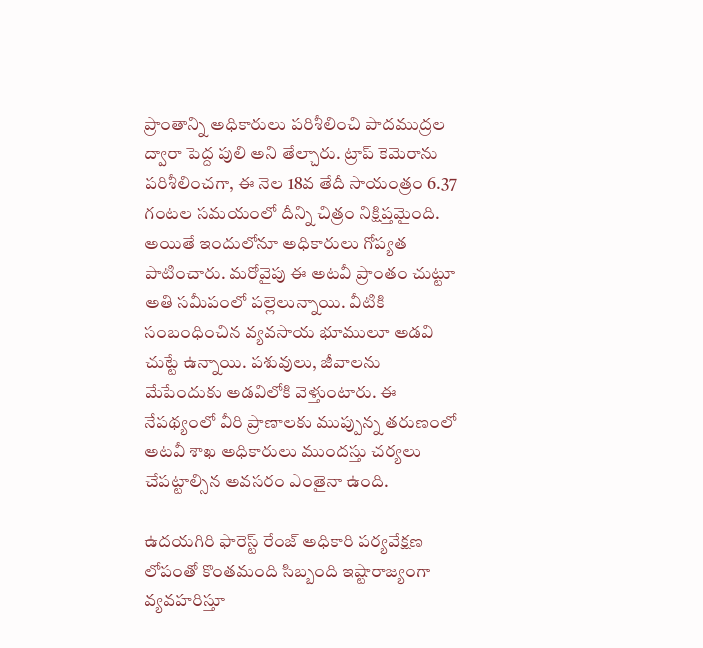ప్రాంతాన్ని అధికారులు పరిశీలించి పాదముద్రల ద్వారా పెద్ద పులి అని తేల్చారు. ట్రాప్‌ కెమెరాను పరిశీలించగా, ఈ నెల 18వ తేదీ సాయంత్రం 6.37 గంటల సమయంలో దీన్ని చిత్రం నిక్షిప్తమైంది. అయితే ఇందులోనూ అధికారులు గోప్యత పాటించారు. మరోవైపు ఈ అటవీ ప్రాంతం చుట్టూ అతి సమీపంలో పల్లెలున్నాయి. వీటికి సంబంధించిన వ్యవసాయ భూములూ అడవి చుట్టే ఉన్నాయి. పశువులు, జీవాలను మేపేందుకు అడవిలోకి వెళ్తుంటారు. ఈ నేపథ్యంలో వీరి ప్రాణాలకు ముప్పున్న తరుణంలో అటవీ శాఖ అధికారులు ముందస్తు చర్యలు చేపట్టాల్సిన అవసరం ఎంతైనా ఉంది.

ఉదయగిరి ఫారెస్ట్‌ రేంజ్‌ అధికారి పర్యవేక్షణ లోపంతో కొంతమంది సిబ్బంది ఇష్టారాజ్యంగా వ్యవహరిస్తూ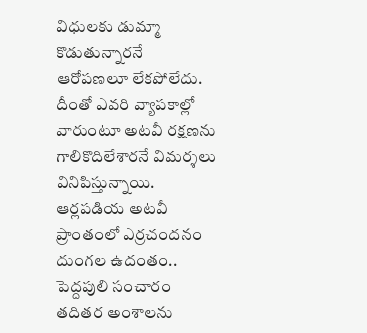విధులకు డుమ్మా కొడుతున్నారనే ఆరోపణలూ లేకపోలేదు. దీంతో ఎవరి వ్యాపకాల్లో వారుంటూ అటవీ రక్షణను గాలికొదిలేశారనే విమర్శలు వినిపిస్తున్నాయి. ఆర్లపడియ అటవీ ప్రాంతంలో ఎర్రచందనం దుంగల ఉదంతం.. పెద్దపులి సంచారం తదితర అంశాలను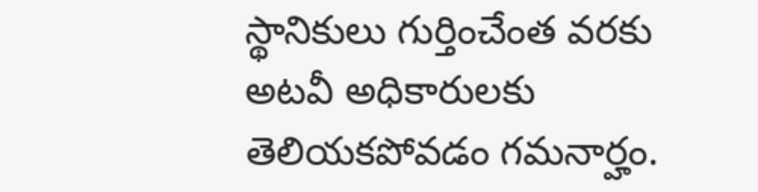స్థానికులు గుర్తించేంత వరకు అటవీ అధికారులకు తెలియకపోవడం గమనార్హం.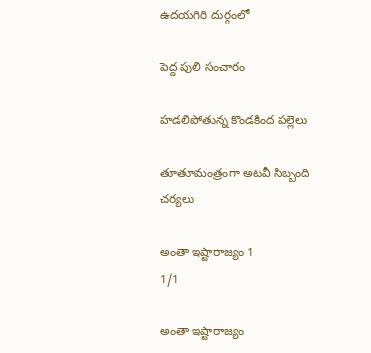ఉదయగిరి దుర్గంలో

పెద్ద పులి సంచారం

హడలిపోతున్న కొండకింద పల్లెలు

తూతూమంత్రంగా అటవీ సిబ్బంది చర్యలు

అంతా ఇష్టారాజ్యం 1
1/1

అంతా ఇష్టారాజ్యం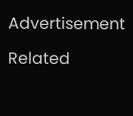Advertisement

Related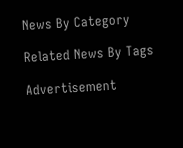News By Category

Related News By Tags

Advertisement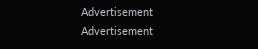Advertisement
Advertisement